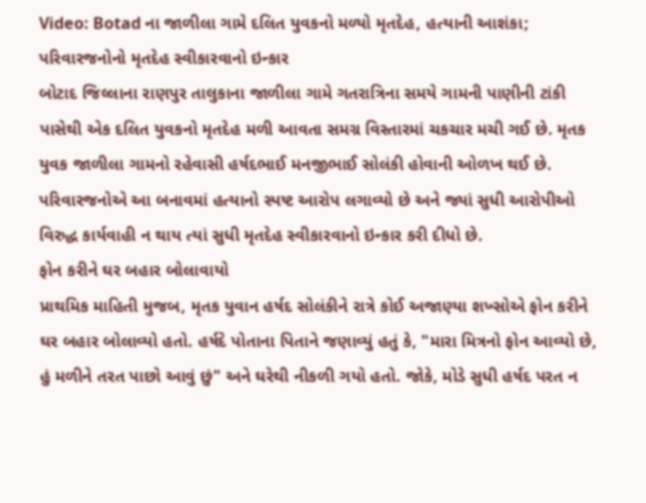Video: Botad ના જાળીલા ગામે દલિત યુવકનો મળ્યો મૃતદેહ, હત્યાની આશંકા; પરિવારજનોનો મૃતદેહ સ્વીકારવાનો ઇન્કાર
બોટાદ જિલ્લાના રાણપુર તાલુકાના જાળીલા ગામે ગતરાત્રિના સમયે ગામની પાણીની ટાંકી પાસેથી એક દલિત યુવકનો મૃતદેહ મળી આવતા સમગ્ર વિસ્તારમાં ચકચાર મચી ગઈ છે. મૃતક યુવક જાળીલા ગામનો રહેવાસી હર્ષદભાઈ મનજીભાઈ સોલંકી હોવાની ઓળખ થઈ છે. પરિવારજનોએ આ બનાવમાં હત્યાનો સ્પષ્ટ આરોપ લગાવ્યો છે અને જ્યાં સુધી આરોપીઓ વિરુદ્ધ કાર્યવાહી ન થાય ત્યાં સુધી મૃતદેહ સ્વીકારવાનો ઇન્કાર કરી દીધો છે.
ફોન કરીને ઘર બહાર બોલાવાયો
પ્રાથમિક માહિતી મુજબ, મૃતક યુવાન હર્ષદ સોલંકીને રાત્રે કોઈ અજાણ્યા શખ્સોએ ફોન કરીને ઘર બહાર બોલાવ્યો હતો. હર્ષદે પોતાના પિતાને જણાવ્યું હતું કે, "મારા મિત્રનો ફોન આવ્યો છે, હું મળીને તરત પાછો આવું છું" અને ઘરેથી નીકળી ગયો હતો. જોકે, મોડે સુધી હર્ષદ પરત ન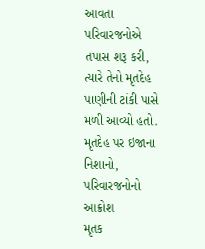આવતા પરિવારજનોએ તપાસ શરૂ કરી, ત્યારે તેનો મૃતદેહ પાણીની ટાંકી પાસે મળી આવ્યો હતો.
મૃતદેહ પર ઇજાના નિશાનો, પરિવારજનોનો આક્રોશ
મૃતક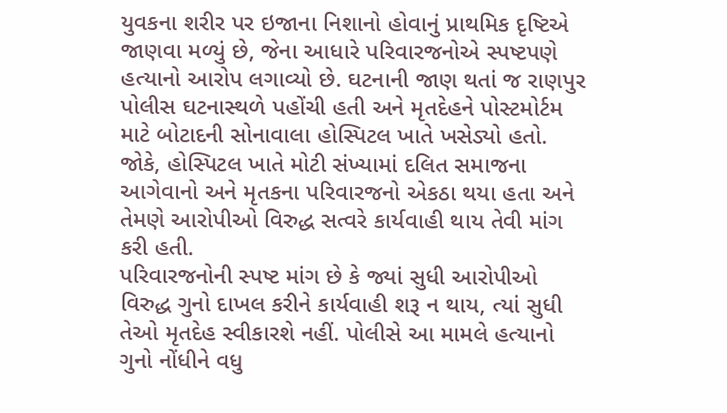યુવકના શરીર પર ઇજાના નિશાનો હોવાનું પ્રાથમિક દૃષ્ટિએ જાણવા મળ્યું છે, જેના આધારે પરિવારજનોએ સ્પષ્ટપણે હત્યાનો આરોપ લગાવ્યો છે. ઘટનાની જાણ થતાં જ રાણપુર પોલીસ ઘટનાસ્થળે પહોંચી હતી અને મૃતદેહને પોસ્ટમોર્ટમ માટે બોટાદની સોનાવાલા હોસ્પિટલ ખાતે ખસેડ્યો હતો. જોકે, હોસ્પિટલ ખાતે મોટી સંખ્યામાં દલિત સમાજના આગેવાનો અને મૃતકના પરિવારજનો એકઠા થયા હતા અને તેમણે આરોપીઓ વિરુદ્ધ સત્વરે કાર્યવાહી થાય તેવી માંગ કરી હતી.
પરિવારજનોની સ્પષ્ટ માંગ છે કે જ્યાં સુધી આરોપીઓ વિરુદ્ધ ગુનો દાખલ કરીને કાર્યવાહી શરૂ ન થાય, ત્યાં સુધી તેઓ મૃતદેહ સ્વીકારશે નહીં. પોલીસે આ મામલે હત્યાનો ગુનો નોંધીને વધુ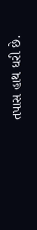તપાસ હાથ ધરી છે.